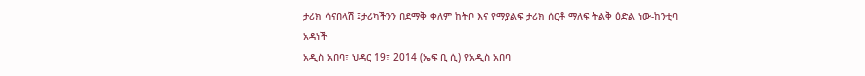ታሪክ ሳናበላሽ ፤ታሪካችንን በደማቅ ቀለም ከትቦ እና የማያልፍ ታሪክ ሰርቶ ማለፍ ትልቅ ዕድል ነው-ከንቲባ አዳነች
አዲስ አበባ፣ ህዳር 19፣ 2014 (ኤፍ ቢ ሲ) የአዲስ አበባ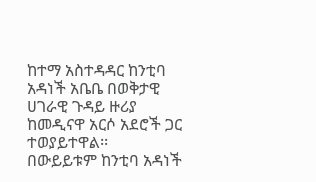ከተማ አስተዳዳር ከንቲባ አዳነች አቤቤ በወቅታዊ ሀገራዊ ጉዳይ ዙሪያ ከመዲናዋ አርሶ አደሮች ጋር ተወያይተዋል፡፡
በውይይቱም ከንቲባ አዳነች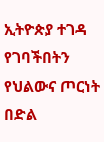ኢትዮጵያ ተገዳ የገባችበትን የህልውና ጦርነት በድል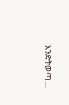እንድትወጣ…